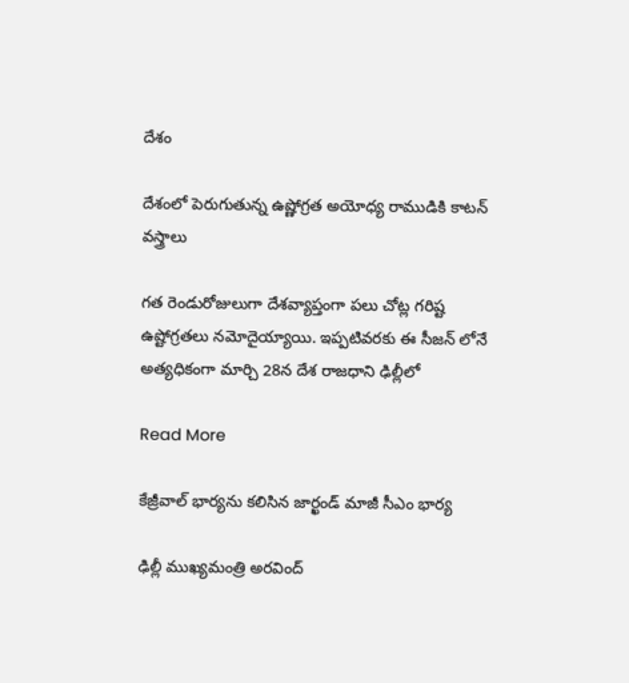దేశం

దేశంలో పెరుగుతున్న ఉష్ణోగ్రత అయోధ్య రాముడికి కాటన్ వస్త్రాలు

గత రెండురోజులుగా దేశవ్యాప్తంగా పలు చోట్ల గరిష్ట ఉష్టోగ్రతలు నమోదైయ్యాయి. ఇప్పటివరకు ఈ సీజన్ లోనే అత్యధికంగా మార్చి 28న దేశ రాజధాని ఢిల్లీలో

Read More

కేజ్రీవాల్ భార్యను కలిసిన జార్ఖండ్ మాజీ సీఎం భార్య

ఢిల్లీ ముఖ్యమంత్రి అరవింద్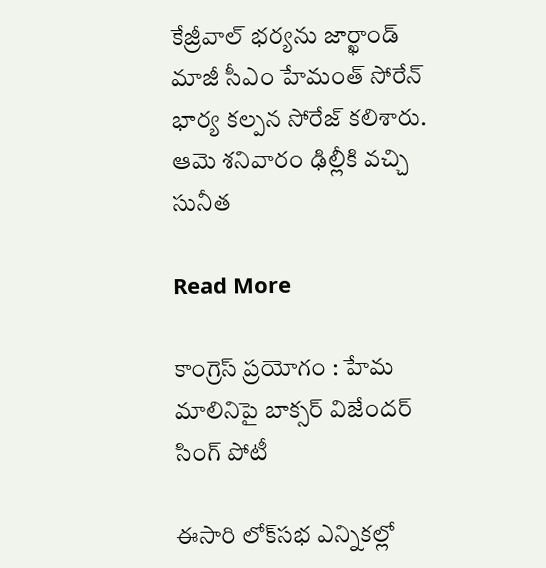కేజ్రీవాల్ భర్యను జార్ఖాండ్ మాజీ సీఎం హేమంత్ సోరేన్  భార్య కల్పన సోరేజ్ కలిశారు. ఆమె శనివారం ఢిల్లీకి వచ్చి సునీత

Read More

కాంగ్రెస్ ప్రయోగం : హేమ మాలినిపై బాక్సర్ విజేందర్ సింగ్ పోటీ

ఈసారి లోక్‌సభ ఎన్నికల్లో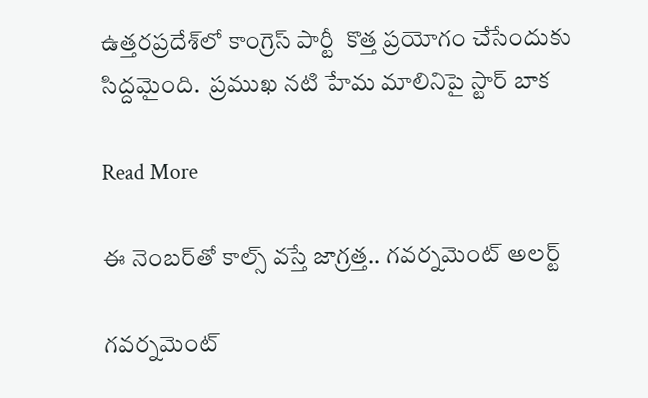ఉత్తరప్రదేశ్‌లో కాంగ్రెస్ పార్టీ  కొత్త ప్రయోగం చేసేందుకు సిద్దమైంది.  ప్రముఖ నటి హేమ మాలినిపై స్టార్ బాక

Read More

ఈ నెంబర్‌తో కాల్స్ వస్తే జాగ్రత్త.. గవర్నమెంట్ అలర్ట్

గవర్నమెంట్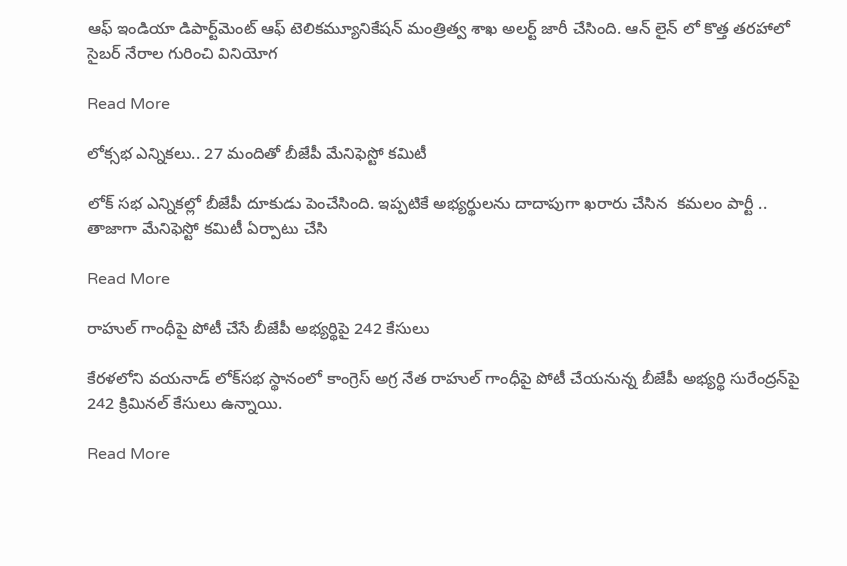ఆఫ్ ఇండియా డిపార్ట్‌మెంట్ ఆఫ్ టెలికమ్యూనికేషన్ మంత్రిత్వ శాఖ అలర్ట్ జారీ చేసింది. ఆన్ లైన్ లో కొత్త తరహాలో సైబర్ నేరాల గురించి వినియోగ

Read More

లోక్సభ ఎన్నికలు.. 27 మందితో బీజేపీ మేనిఫెస్టో కమిటీ

లోక్ సభ ఎన్నికల్లో బీజేపీ దూకుడు పెంచేసింది. ఇప్పటికే అభ్యర్థులను దాదాపుగా ఖరారు చేసిన  కమలం పార్టీ ..  తాజాగా మేనిఫెస్టో కమిటీ ఏర్పాటు చేసి

Read More

రాహుల్ గాంధీపై పోటీ చేసే బీజేపీ అభ్యర్థిపై 242 కేసులు

కేరళలోని వయనాడ్ లోక్‌సభ స్థానంలో కాంగ్రెస్ అగ్ర నేత రాహుల్ గాంధీపై పోటీ చేయనున్న బీజేపీ అభ్యర్థి సురేంద్రన్‌పై 242 క్రిమినల్ కేసులు ఉన్నాయి.

Read More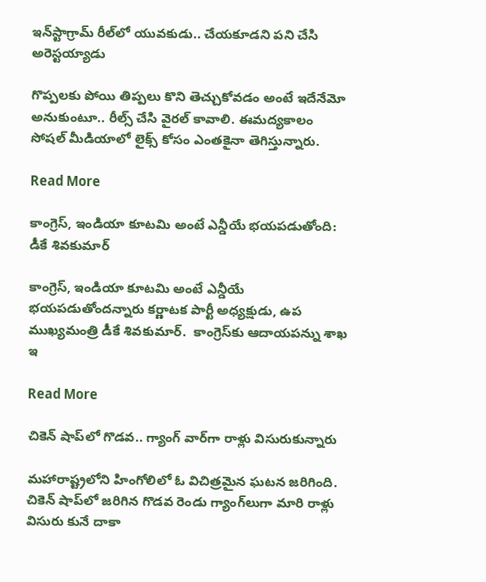ఇన్‌స్టాగ్రామ్ రీల్‌లో యువకుడు.. చేయకూడని పని చేసి అరెస్టయ్యాడు

గొప్పలకు పోయి తిప్పలు కొని తెచ్చుకోవడం అంటే ఇదేనేమో అనుకుంటూ.. రీల్స్ చేసి వైరల్ కావాలి. ఈమద్యకాలం సోషల్ మీడియాలో లైక్స్ కోసం ఎంతకైనా తెగిస్తున్నారు.

Read More

కాంగ్రెస్, ఇండియా కూటమి అంటే ఎన్డీయే భయపడుతోంది: డీకే శివకుమార్

కాంగ్రెస్, ఇండియా కూటమి అంటే ఎన్డీయే భయపడుతోందన్నారు కర్ణాటక పార్టీ అధ్యక్షుడు, ఉప ముఖ్యమంత్రి డీకే శివకుమార్.  కాంగ్రెస్‌కు ఆదాయపన్ను శాఖ ఇ

Read More

చికెన్ షాప్‌లో గొడవ.. గ్యాంగ్ వార్‌గా రాళ్లు విసురుకున్నారు

మహారాష్ట్రలోని హింగోలిలో ఓ విచిత్రమైన ఘటన జరిగింది. చికెన్ షాప్‌లో జరిగిన గొడవ రెండు గ్యాంగ్‌లుగా మారి రాళ్లు విసురు కునే దాకా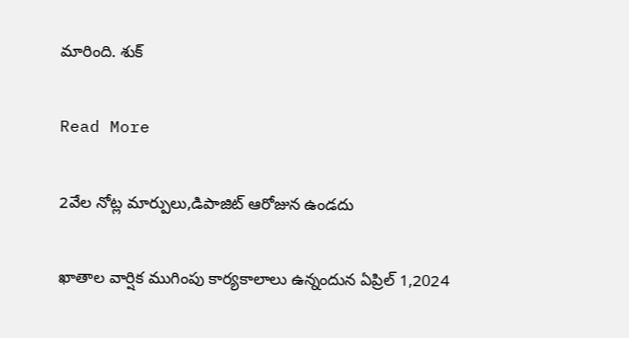మారింది. శుక్

Read More

2వేల నోట్ల మార్పులు,డిపాజిట్ ఆరోజున ఉండదు

ఖాతాల వార్షిక ముగింపు కార్యకాలాలు ఉన్నందున ఏప్రిల్ 1,2024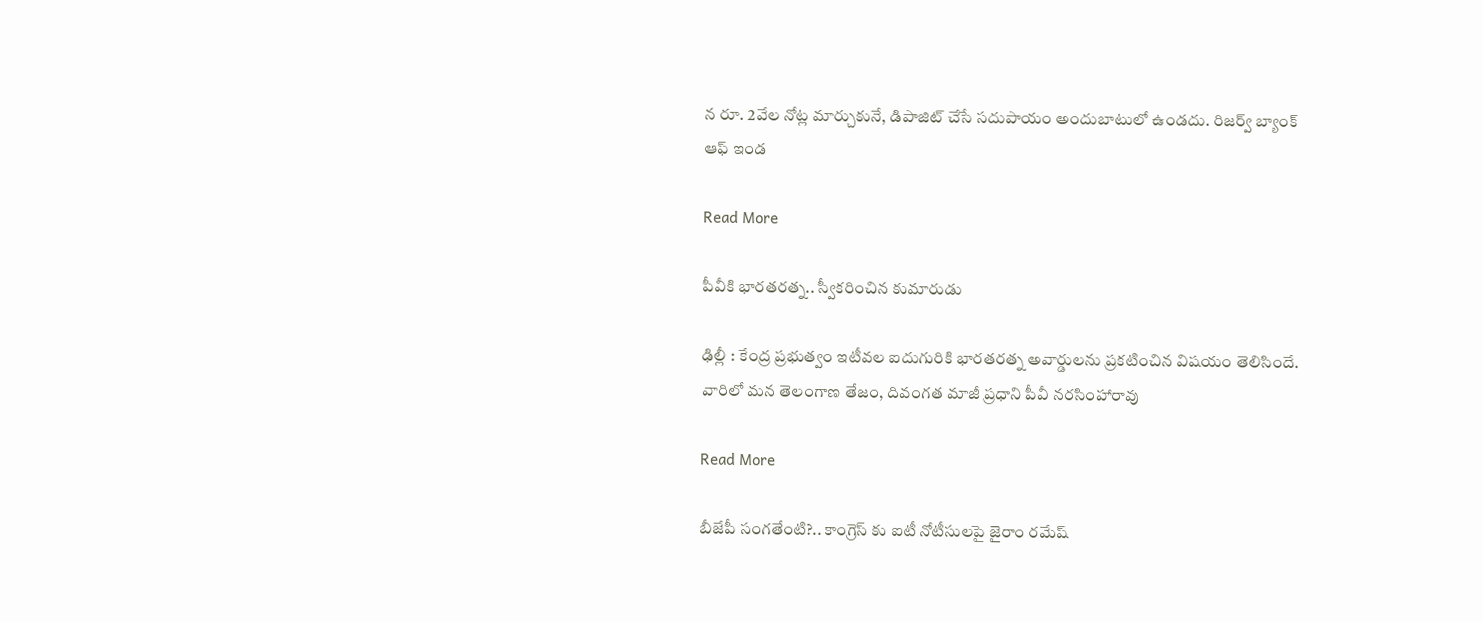న రూ. 2వేల నోట్ల మార్చుకునే, డిపాజిట్ చేసే సదుపాయం అందుబాటులో ఉండదు. రిజర్వ్ బ్యాంక్ ఆఫ్ ఇండ

Read More

పీవీకి భారతరత్న.. స్వీకరించిన కుమారుడు

ఢిల్లీ : కేంద్ర ప్రభుత్వం ఇటీవల ఐదుగురికి భారతరత్న అవార్డులను ప్రకటించిన విషయం తెలిసిందే. వారిలో మన తెలంగాణ తేజం, దివంగత మాజీ ప్రధాని పీవీ నరసింహారావు

Read More

బీజేపీ సంగతేంటి?.. కాంగ్రెస్ కు ఐటీ నోటీసులపై జైరాం రమేష్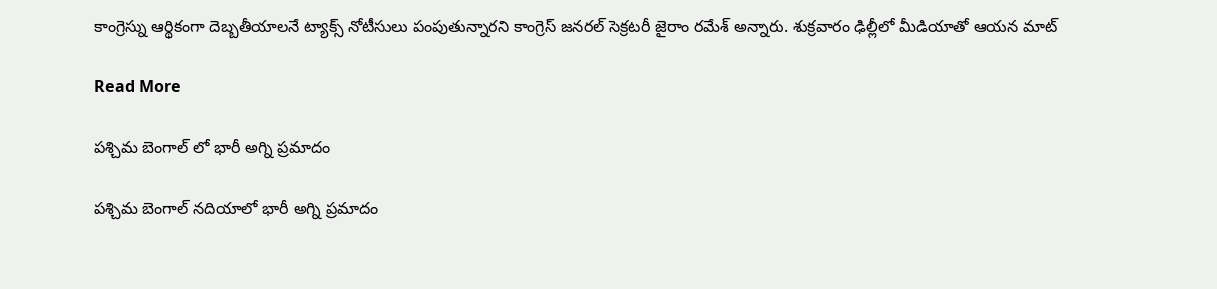కాంగ్రెస్ను ఆర్థికంగా దెబ్బతీయాలనే ట్యాక్స్ నోటీసులు పంపుతున్నారని కాంగ్రెస్ జనరల్ సెక్రటరీ జైరాం రమేశ్ అన్నారు. శుక్రవారం ఢిల్లీలో మీడియాతో ఆయన మాట్

Read More

పశ్చిమ బెంగాల్ లో భారీ అగ్ని ప్రమాదం

పశ్చిమ బెంగాల్ నదియాలో భారీ అగ్ని ప్రమాదం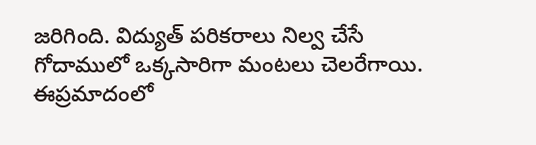జరిగింది. విద్యుత్ పరికరాలు నిల్వ చేసే గోదాములో ఒక్కసారిగా మంటలు చెలరేగాయి. ఈప్రమాదంలో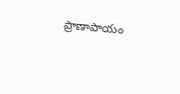ప్రాణాపాయం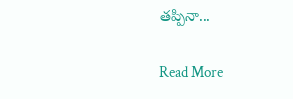తప్పినా...

Read More